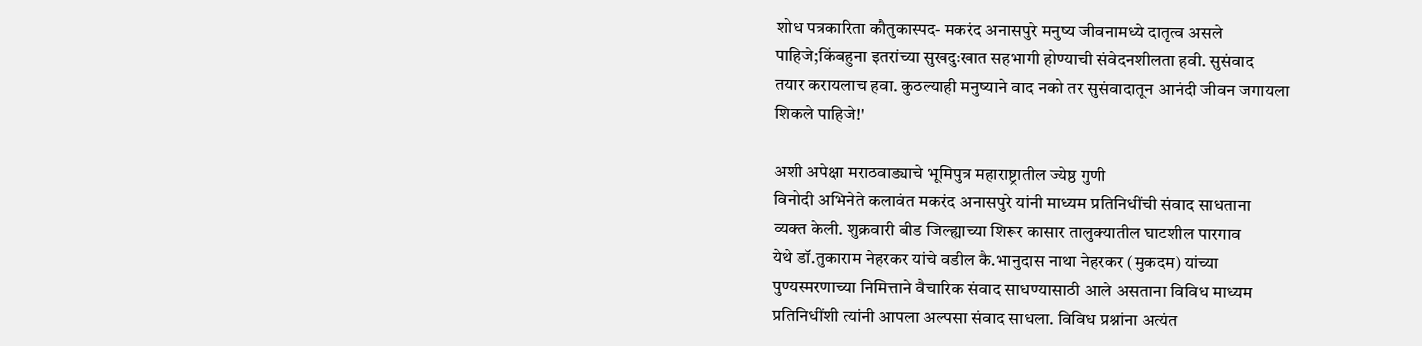शोध पत्रकारिता कौतुकास्पद- मकरंद अनासपुरे मनुष्य जीवनामध्ये दातृत्व असले
पाहिजे;किंबहुना इतरांच्या सुखदुःखात सहभागी होण्याची संवेदनशीलता हवी. सुसंवाद
तयार करायलाच हवा. कुठल्याही मनुष्याने वाद नको तर सुसंवादातून आनंदी जीवन जगायला
शिकले पाहिजे!'

अशी अपेक्षा मराठवाड्याचे भूमिपुत्र महाराष्ट्रातील ज्येष्ठ गुणी
विनोदी अभिनेते कलावंत मकरंद अनासपुरे यांनी माध्यम प्रतिनिधींची संवाद साधताना
व्यक्त केली. शुक्रवारी बीड जिल्ह्याच्या शिरूर कासार तालुक्यातील घाटशील पारगाव
येथे डॉ.तुकाराम नेहरकर यांचे वडील कै.भानुदास नाथा नेहरकर (मुकदम) यांच्या
पुण्यस्मरणाच्या निमित्ताने वैचारिक संवाद साधण्यासाठी आले असताना विविध माध्यम
प्रतिनिधींशी त्यांनी आपला अल्पसा संवाद साधला. विविध प्रश्नांना अत्यंत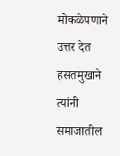मोकळेपणाने
उत्तर देत हसतमुखाने त्यांनी समाजातील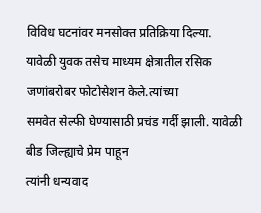विविध घटनांवर मनसोक्त प्रतिक्रिया दिल्या.
यावेळी युवक तसेच माध्यम क्षेत्रातील रसिक जणांबरोबर फोटोसेशन केले.त्यांच्या
समवेत सेल्फी घेण्यासाठी प्रचंड गर्दी झाली. यावेळी बीड जिल्ह्याचे प्रेम पाहून
त्यांनी धन्यवाद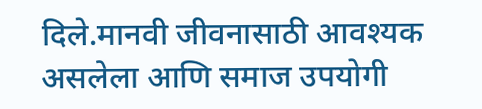दिले.मानवी जीवनासाठी आवश्यक असलेला आणि समाज उपयोगी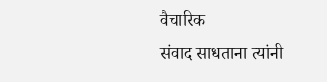वैचारिक
संवाद साधताना त्यांनी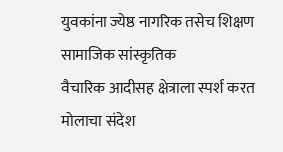युवकांना ज्येष्ठ नागरिक तसेच शिक्षण सामाजिक सांस्कृतिक
वैचारिक आदीसह क्षेत्राला स्पर्श करत मोलाचा संदेश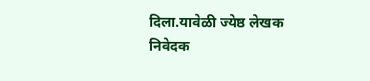दिला.यावेळी ज्येष्ठ लेखक
निवेदक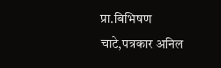प्रा.बिभिषण
चाटे,पत्रकार अनिल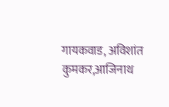गायकवाड, अविशांत कुमकर,आजिनाथ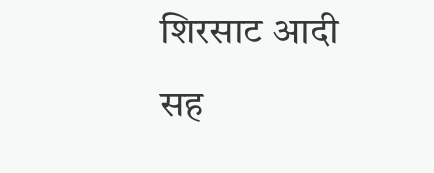शिरसाट आदी
सह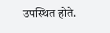उपस्थित होते.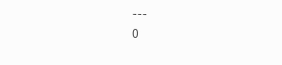---
0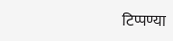टिप्पण्या